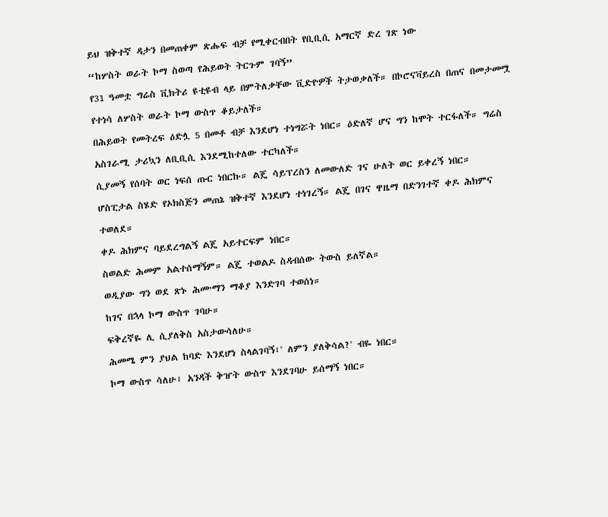ይህ ዝቅተኛ ዳታን በመጠቀም ጽሑፍ ብቻ የሚቀርብበት የቢቢሲ አማርኛ ድረ ገጽ ነው
“ከሦስት ወራት ኮማ ስወጣ የሕይወት ትርጉም ገባኝ”
የ31 ዓመቷ ግሬስ ቪክትሪ ዩቲዩብ ላይ በምትለቃቸው ቪድዮዎች ትታወቃለች። በኮሮናቫይረስ በጠና በመታመሟ የተነሳ ለሦስት ወራት ኮማ ውስጥ ቆይታለች።
በሕይወት የመትረፍ ዕድሏ 5 በመቶ ብቻ እንደሆነ ተነግሯት ነበር። ዕድለኛ ሆና ግን ከሞት ተርፋለች። ግሬስ አስገራሚ ታሪኳን ለቢቢሲ እንደሚከተለው ተርካለች።
ሲያመኝ የሰባት ወር ነፍሰ ጡር ነበርኩ። ልጄ ሳይፕረስን ለመውለድ ገና ሁለት ወር ይቀረኝ ነበር።
ሆስፒታል ስሄድ የኦክስጅን መጠኔ ዝቅተኛ እንደሆነ ተነገረኝ። ልጄ በገና ዋዜማ በድንገተኛ ቀዶ ሕክምና ተወለደ።
ቀዶ ሕክምና ባይደረግልኝ ልጄ አይተርፍም ነበር።
ስወልድ ሕመም አልተሰማኝም። ልጄ ተወልዶ ስዳብሰው ትውስ ይለኛል።
ወዲያው ግን ወደ ጽኑ ሕሙማን ማቆያ እንድገባ ተወሰነ።
ከገና በኋላ ኮማ ውስጥ ገባሁ።
ፍቅረኛዬ ሊ ሲያለቅስ አስታውሳለሁ።
ሕመሜ ምን ያህል ከባድ እንደሆነ ስላልገባኝ፣' ለምን ያለቅሳል?' ብዬ ነበር።
ኮማ ውስጥ ሳለሁ፣ አንዳች ቅዠት ውስጥ እንደገባሁ ይሰማኝ ነበር።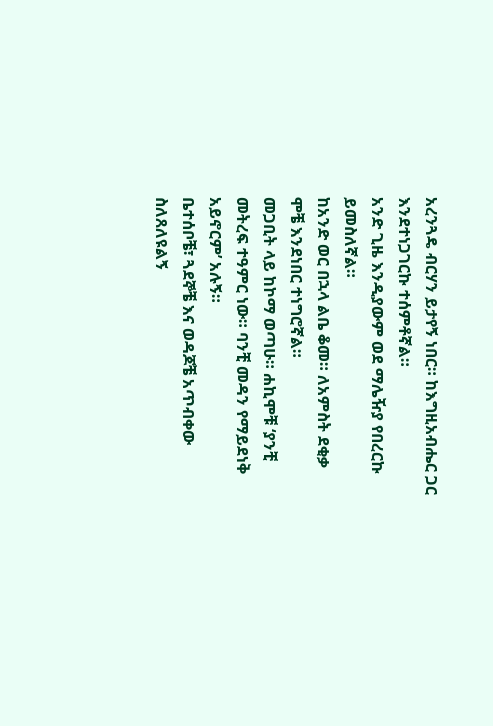አረንጓዴ ብርሃን ይታየኝ ነበር። ከእግዚአብሔር ጋር እንደተነጋገርኩ ተሰምቶኛል።
አንድ ጊዜ እንዲያውም ወደ ማሌዥያ የበረርኩ ይመስለኛል።
ከአንድ ወር በኋላ ልቤ ቆመ። ለአምስት ደቂቃ ሞቼ እንደነበር ተነግሮኛል።
መጋቢት ላይ ከኮማ ወጣሁ። ሐኪሞቹ ‘ያንቺ መትረፍ ተዓምር ነው። ባንቺ መዳን የማይደነቅ አይኖርም’ አሉኝ።
ቤተሰቦቼ፣ ጓደኞቼ እና ወዳጆቼ አጥብቀው ስለጸለዩልኝ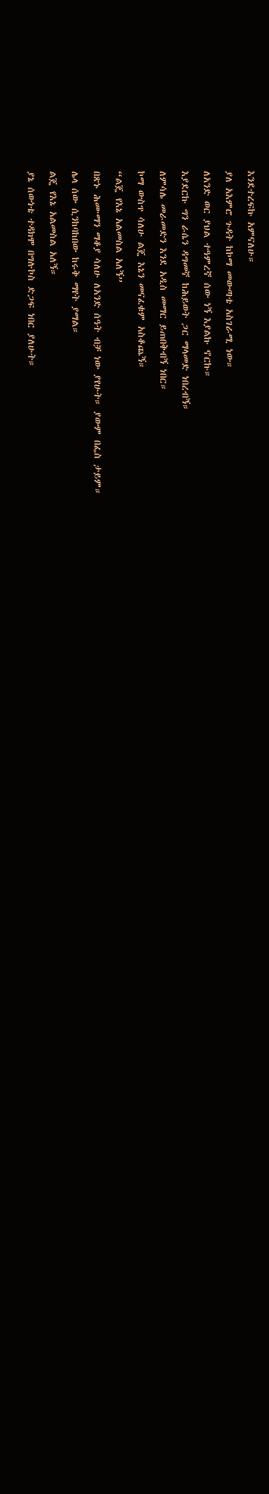እንደተረፍኩ አምናለሁ።
ያለ አእምሮ ጉዳት ከኮማ መውጣቴ አስገራሚ ነው።
ለአንድ ወር ያህል ተዓምረኛ ሰው ነኝ እያልኩ ኖርኩ።
እያደርኩ ግን ራሴን ዳግመኛ ከሕይወት ጋር ማላመድ ነበረብኝ።
ለምሳሌ መራመድን እንደ አዲስ መማር ይጠበቅብኝ ነበር።
ኮማ ውስጥ ሳለሁ ልጄ እኔን መናፈቁም አስቆጨኝ።
“ልጄ የእኔ አልመስል አለኝ”
በጽኑ ሕሙማን ማቆያ ሳለሁ ለአንድ ሰዓት ብቻ ነው ያየሁት። ያውም በፌስ ታይም።
ሌላ ሰው ሲንከባከበው ከሩቅ ማየት ያማል።
ልጄ የእኔ አልመስል አለኝ።
ያኔ ሰውነቴ ተዳክሞ በግሉኮስ ድጋፍ ነበር ያለሁት።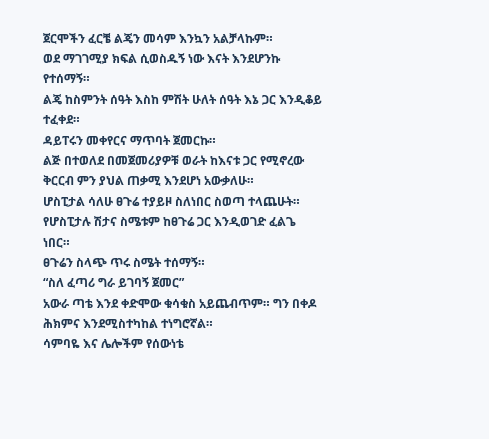ጀርሞችን ፈርቼ ልጄን መሳም እንኳን አልቻላኩም።
ወደ ማገገሚያ ክፍል ሲወስዱኝ ነው እናት እንደሆንኩ የተሰማኝ።
ልጄ ከስምንት ሰዓት እስከ ምሽት ሁለት ሰዓት እኔ ጋር እንዲቆይ ተፈቀደ።
ዳይፐሩን መቀየርና ማጥባት ጀመርኩ።
ልጅ በተወለደ በመጀመሪያዎቹ ወራት ከእናቱ ጋር የሚኖረው ቅርርብ ምን ያህል ጠቃሚ እንደሆነ አውቃለሁ።
ሆስፒታል ሳለሁ ፀጉሬ ተያይዞ ስለነበር ስወጣ ተላጨሁት።
የሆስፒታሉ ሽታና ስሜቱም ከፀጉሬ ጋር እንዲወገድ ፈልጌ ነበር።
ፀጉሬን ስላጭ ጥሩ ስሜት ተሰማኝ።
“ስለ ፈጣሪ ግራ ይገባኝ ጀመር”
አውራ ጣቴ እንደ ቀድሞው ቁሳቁስ አይጨብጥም። ግን በቀዶ ሕክምና እንደሚስተካከል ተነግሮኛል።
ሳምባዬ እና ሌሎችም የሰውነቴ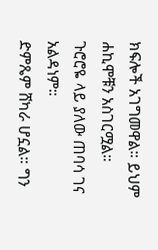ክፍሎች አገግመዋል። ይህም ሐኪሞቹን አስገርሟል።
ጉሮሮዬ ላይ ያለው ጠባሳ ገና አልዳነም።
ድምጼም ሸካራ ሆኗል። ግን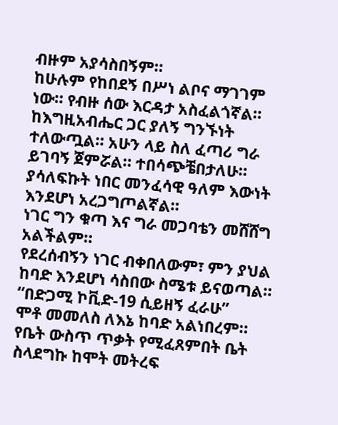ብዙም አያሳስበኝም።
ከሁሉም የከበደኝ በሥነ ልቦና ማገገም ነው። የብዙ ሰው እርዳታ አስፈልጎኛል።
ከእግዚአብሔር ጋር ያለኝ ግንኙነት ተለውጧል። አሁን ላይ ስለ ፈጣሪ ግራ ይገባኝ ጀምሯል። ተበሳጭቼበታለሁ።
ያሳለፍኩት ነበር መንፈሳዊ ዓለም እውነት እንደሆነ አረጋግጦልኛል።
ነገር ግን ቁጣ እና ግራ መጋባቴን መሸሸግ አልችልም።
የደረሰብኝን ነገር ብቀበለውም፣ ምን ያህል ከባድ እንደሆነ ሳስበው ስሜቱ ይናወጣል።
“በድጋሚ ኮቪድ-19 ሲይዘኝ ፈራሁ”
ሞቶ መመለስ ለእኔ ከባድ አልነበረም።
የቤት ውስጥ ጥቃት የሚፈጸምበት ቤት ስላደግኩ ከሞት መትረፍ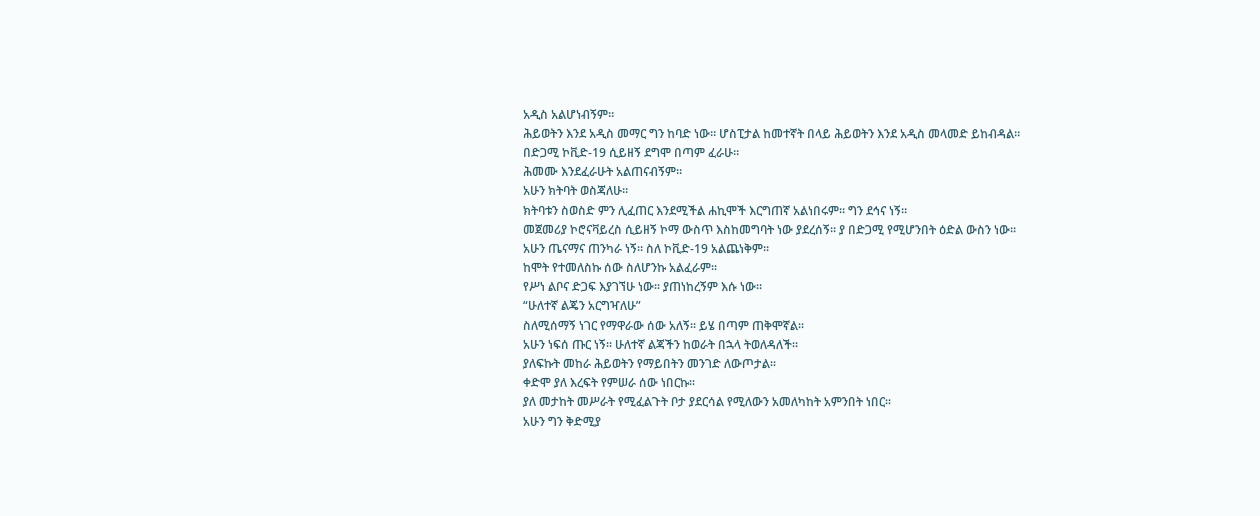አዲስ አልሆነብኝም።
ሕይወትን እንደ አዲስ መማር ግን ከባድ ነው። ሆስፒታል ከመተኛት በላይ ሕይወትን እንደ አዲስ መላመድ ይከብዳል።
በድጋሚ ኮቪድ-19 ሲይዘኝ ደግሞ በጣም ፈራሁ።
ሕመሙ እንደፈራሁት አልጠናብኝም።
አሁን ክትባት ወስጃለሁ።
ክትባቱን ስወስድ ምን ሊፈጠር እንደሚችል ሐኪሞች እርግጠኛ አልነበሩም። ግን ደኅና ነኝ።
መጀመሪያ ኮሮናቫይረስ ሲይዘኝ ኮማ ውስጥ እስከመግባት ነው ያደረሰኝ። ያ በድጋሚ የሚሆንበት ዕድል ውስን ነው።
አሁን ጤናማና ጠንካራ ነኝ። ስለ ኮቪድ-19 አልጨነቅም።
ከሞት የተመለስኩ ሰው ስለሆንኩ አልፈራም።
የሥነ ልቦና ድጋፍ እያገኘሁ ነው። ያጠነከረኝም እሱ ነው።
“ሁለተኛ ልጄን አርግዣለሁ”
ስለሚሰማኝ ነገር የማዋራው ሰው አለኝ። ይሄ በጣም ጠቅሞኛል።
አሁን ነፍሰ ጡር ነኝ። ሁለተኛ ልጃችን ከወራት በኋላ ትወለዳለች።
ያለፍኩት መከራ ሕይወትን የማይበትን መንገድ ለውጦታል።
ቀድሞ ያለ እረፍት የምሠራ ሰው ነበርኩ።
ያለ መታከት መሥራት የሚፈልጉት ቦታ ያደርሳል የሚለውን አመለካከት አምንበት ነበር።
አሁን ግን ቅድሚያ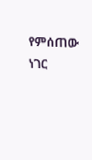የምሰጠው ነገር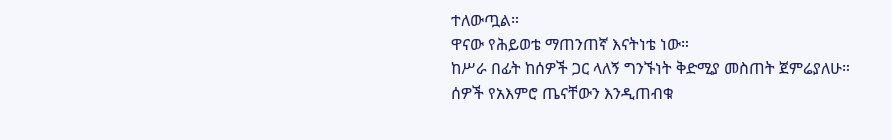ተለውጧል።
ዋናው የሕይወቴ ማጠንጠኛ እናትነቴ ነው።
ከሥራ በፊት ከሰዎች ጋር ላለኝ ግንኙነት ቅድሚያ መስጠት ጀምሬያለሁ።
ሰዎች የአእምሮ ጤናቸውን እንዲጠብቁ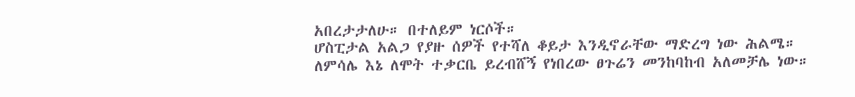አበረታታለሁ። በተለይም ነርሶች።
ሆስፒታል አልጋ የያዙ ሰዎች የተሻለ ቆይታ እንዲኖራቸው ማድረግ ነው ሕልሜ።
ለምሳሌ እኔ ለሞት ተቃርቤ ይረብሸኝ የነበረው ፀጉሬን መንከባከብ አለመቻሌ ነው።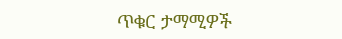ጥቁር ታማሚዎች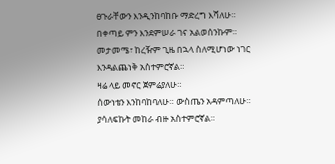ፀጉራቸውን እንዲንከባከቡ ማድረግ እሻለሁ።
በቀጣይ ምን እንደምሠራ ገና አልወሰንኩም።
መታመሜ፣ ከረዥም ጊዜ በኋላ ስለሚሆነው ነገር እንዳልጨነቅ አስተምሮኛል።
ዛሬ ላይ መኖር ጀምሬያለሁ።
ሰውነቴን እንከባከባለሁ። ውስጤን አዳምጣለሁ።
ያሳለፍኩት መከራ ብዙ አስተምሮኛል።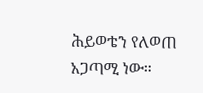ሕይወቴን የለወጠ አጋጣሚ ነው።